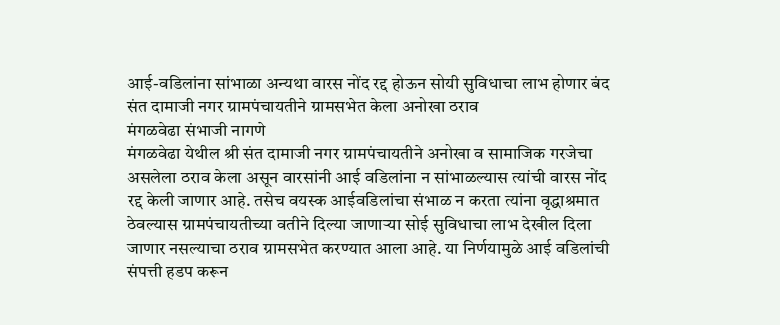आई-वडिलांना सांभाळा अन्यथा वारस नोंद रद्द होऊन सोयी सुविधाचा लाभ होणार बंद
संत दामाजी नगर ग्रामपंचायतीने ग्रामसभेत केला अनोखा ठराव
मंगळवेढा संभाजी नागणे
मंगळवेढा येथील श्री संत दामाजी नगर ग्रामपंचायतीने अनोखा व सामाजिक गरजेचा असलेला ठराव केला असून वारसांनी आई वडिलांना न सांभाळल्यास त्यांची वारस नोंद रद्द केली जाणार आहे. तसेच वयस्क आईवडिलांचा संभाळ न करता त्यांना वृद्धाश्रमात ठेवल्यास ग्रामपंचायतीच्या वतीने दिल्या जाणाऱ्या सोई सुविधाचा लाभ देखील दिला जाणार नसल्याचा ठराव ग्रामसभेत करण्यात आला आहे. या निर्णयामुळे आई वडिलांची संपत्ती हडप करून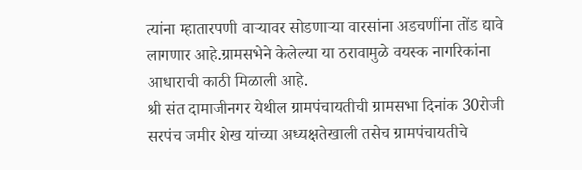त्यांना म्हातारपणी वाऱ्यावर सोडणाऱ्या वारसांना अडचणींना तोंड द्यावे लागणार आहे.ग्रामसभेने केलेल्या या ठरावामुळे वयस्क नागरिकांना आधाराची काठी मिळाली आहे.
श्री संत दामाजीनगर येथील ग्रामपंचायतीची ग्रामसभा दिनांक 30रोजी सरपंच जमीर शेख यांच्या अध्यक्षतेखाली तसेच ग्रामपंचायतीचे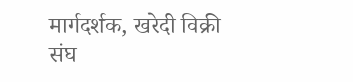मार्गदर्शक, खरेदी विक्री संघ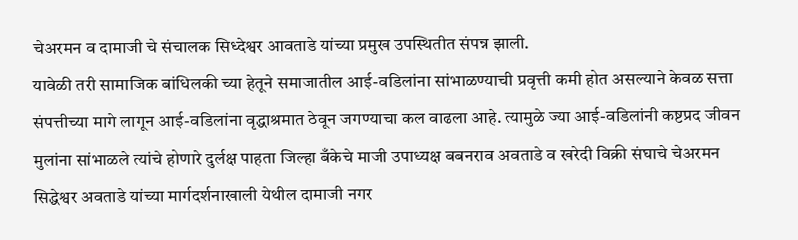चेअरमन व दामाजी चे संचालक सिध्देश्वर आवताडे यांच्या प्रमुख उपस्थितीत संपन्न झाली.
यावेळी तरी सामाजिक बांधिलकी च्या हेतूने समाजातील आई-वडिलांना सांभाळण्याची प्रवृत्ती कमी होत असल्याने केवळ सत्ता संपत्तीच्या मागे लागून आई-वडिलांना वृद्धाश्रमात ठेवून जगण्याचा कल वाढला आहे. त्यामुळे ज्या आई-वडिलांनी कष्टप्रद जीवन मुलांना सांभाळले त्यांचे होणारे दुर्लक्ष पाहता जिल्हा बँकेचे माजी उपाध्यक्ष बबनराव अवताडे व खरेदी विक्री संघाचे चेअरमन सिद्धेश्वर अवताडे यांच्या मार्गदर्शनाखाली येथील दामाजी नगर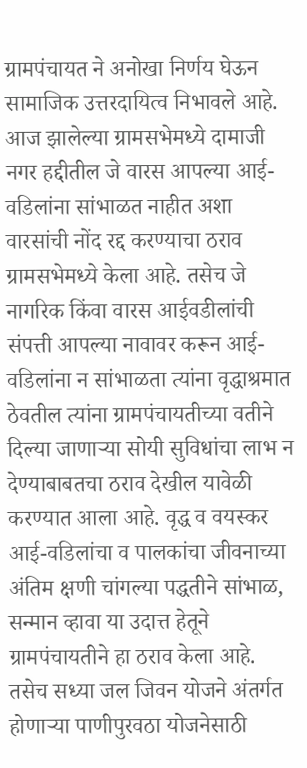ग्रामपंचायत ने अनोखा निर्णय घेऊन सामाजिक उत्तरदायित्व निभावले आहे. आज झालेल्या ग्रामसभेमध्ये दामाजी नगर हद्दीतील जे वारस आपल्या आई-वडिलांना सांभाळत नाहीत अशा वारसांची नोंद रद्द करण्याचा ठराव ग्रामसभेमध्ये केला आहे. तसेच जे नागरिक किंवा वारस आईवडीलांची संपत्ती आपल्या नावावर करून आई-वडिलांना न सांभाळता त्यांना वृद्धाश्रमात ठेवतील त्यांना ग्रामपंचायतीच्या वतीने दिल्या जाणाऱ्या सोयी सुविधांचा लाभ न देण्याबाबतचा ठराव देखील यावेळी करण्यात आला आहे. वृद्ध व वयस्कर आई-वडिलांचा व पालकांचा जीवनाच्या अंतिम क्षणी चांगल्या पद्धतीने सांभाळ, सन्मान व्हावा या उदात्त हेतूने ग्रामपंचायतीने हा ठराव केला आहे.
तसेच सध्या जल जिवन योजने अंतर्गत होणाऱ्या पाणीपुरवठा योजनेसाठी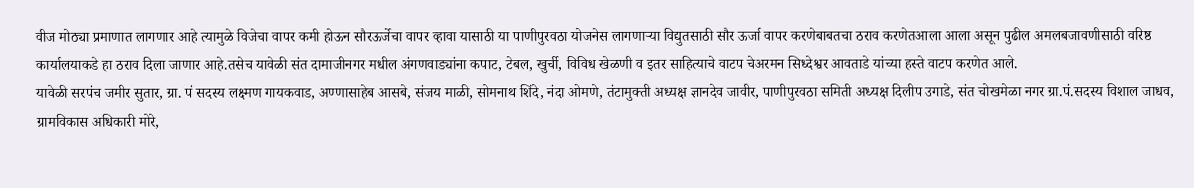वीज मोठ्या प्रमाणात लागणार आहे त्यामुळे विजेचा वापर कमी होऊन सौरऊर्जेचा वापर व्हावा यासाठी या पाणीपुरवठा योजनेस लागणाऱ्या विद्युतसाठी सौर ऊर्जा वापर करणेबाबतचा ठराव करणेतआला आला असून पुढील अमलबजावणीसाठी वरिष्ठ कार्यालयाकडे हा ठराव दिला जाणार आहे.तसेच यावेळी संत दामाजीनगर मधील अंगणवाड्यांना कपाट, टेबल, खुर्ची, विविध खेळणी व इतर साहित्याचे वाटप चेअरमन सिध्देश्वर आवताडे यांच्या हस्ते वाटप करणेत आले.
यावेळी सरपंच जमीर सुतार, ग्रा. पं सदस्य लक्ष्मण गायकवाड, अण्णासाहेब आसबे, संजय माळी, सोमनाथ शिंदे, नंदा ओमणे, तंटामुक्ती अध्यक्ष ज्ञानदेव जावीर, पाणीपुरवठा समिती अध्यक्ष दिलीप उगाडे, संत चोखमेळा नगर ग्रा.पं.सदस्य विशाल जाधव, ग्रामविकास अधिकारी मोरे,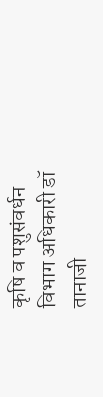कृषि व पशुसंवर्धन विभाग अधिकारी डॉ तानाजी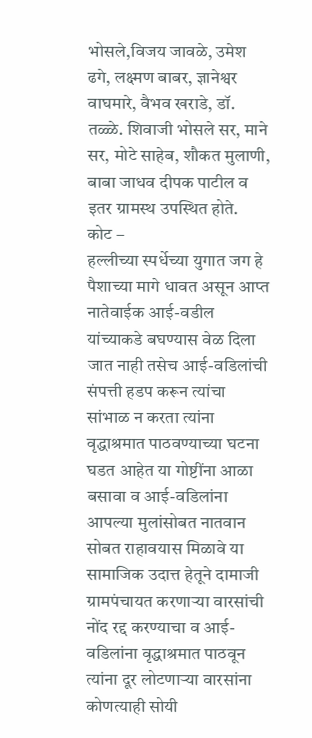भोसले,विजय जावळे, उमेश ढगे, लक्ष्मण बाबर, ज्ञानेश्वर वाघमारे, वैभव खराडे, डॉ. तळ्ळे. शिवाजी भोसले सर, माने सर, मोटे साहेब, शौकत मुलाणी, बाबा जाधव दीपक पाटील व इतर ग्रामस्थ उपस्थित होते.
कोट –
हल्लीच्या स्पर्धेच्या युगात जग हे पैशाच्या मागे धावत असून आप्त नातेवाईक आई-वडील यांच्याकडे बघण्यास वेळ दिला जात नाही तसेच आई-वडिलांची संपत्ती हडप करून त्यांचा सांभाळ न करता त्यांना वृद्धाश्रमात पाठवण्याच्या घटना घडत आहेत या गोष्टींना आळा बसावा व आई-वडिलांना आपल्या मुलांसोबत नातवान सोबत राहावयास मिळावे या सामाजिक उदात्त हेतूने दामाजी ग्रामपंचायत करणाऱ्या वारसांची नोंद रद्द करण्याचा व आई-वडिलांना वृद्धाश्रमात पाठवून त्यांना दूर लोटणाऱ्या वारसांना कोणत्याही सोयी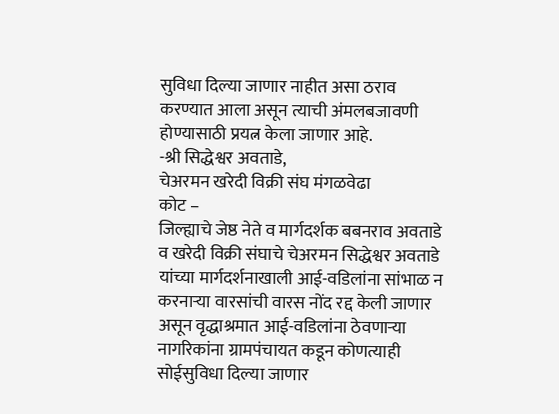सुविधा दिल्या जाणार नाहीत असा ठराव करण्यात आला असून त्याची अंमलबजावणी होण्यासाठी प्रयत्न केला जाणार आहे.
-श्री सिद्धेश्वर अवताडे,
चेअरमन खरेदी विक्री संघ मंगळवेढा
कोट –
जिल्ह्याचे जेष्ठ नेते व मार्गदर्शक बबनराव अवताडे व खरेदी विक्री संघाचे चेअरमन सिद्धेश्वर अवताडे यांच्या मार्गदर्शनाखाली आई-वडिलांना सांभाळ न करनाऱ्या वारसांची वारस नोंद रद्द केली जाणार असून वृद्धाश्रमात आई-वडिलांना ठेवणाऱ्या नागरिकांना ग्रामपंचायत कडून कोणत्याही सोईसुविधा दिल्या जाणार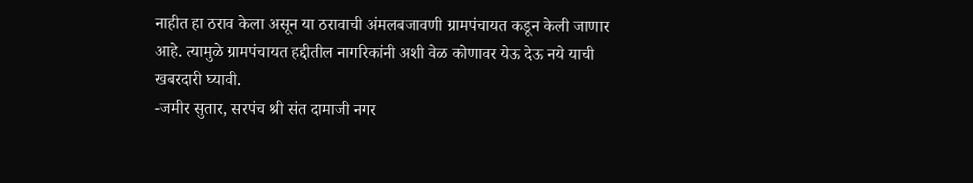नाहीत हा ठराव केला असून या ठरावाची अंमलबजावणी ग्रामपंचायत कडून केली जाणार आहे. त्यामुळे ग्रामपंचायत हद्दीतील नागरिकांनी अशी वेळ कोणावर येऊ देऊ नये याची खबरदारी घ्यावी.
-जमीर सुतार, सरपंच श्री संत दामाजी नगर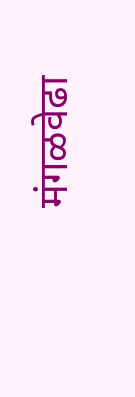मंगळवेढा